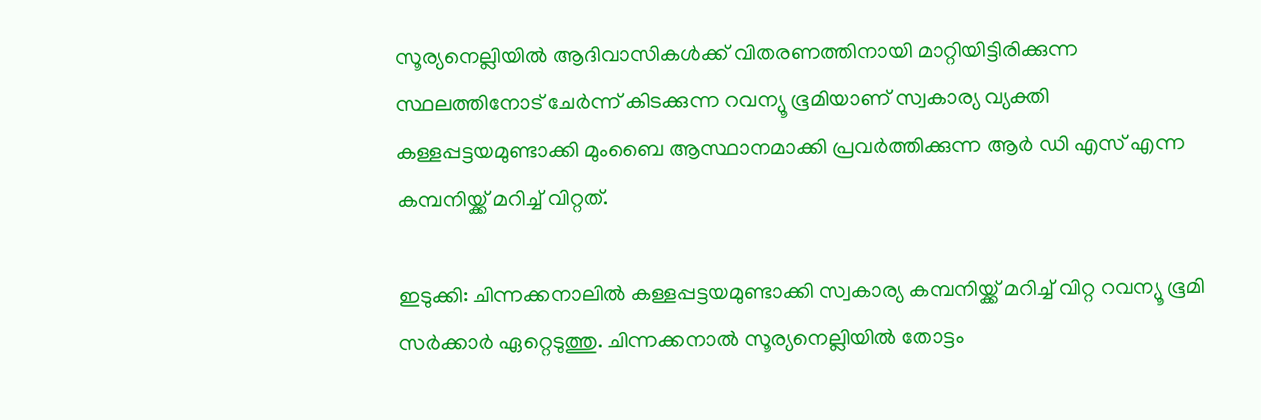സൂര്യനെല്ലിയില്‍ ആദിവാസികള്‍ക്ക് വിതരണത്തിനായി മാറ്റിയിട്ടിരിക്കുന്ന സ്ഥലത്തിനോട് ചേര്‍ന്ന് കിടക്കുന്ന റവന്യൂ ഭൂമിയാണ് സ്വകാര്യ വ്യക്തി കള്ളപ്പട്ടയമുണ്ടാക്കി മുംബൈ ആസ്ഥാനമാക്കി പ്രവര്‍ത്തിക്കുന്ന ആര്‍ ഡി എസ് എന്ന കമ്പനിയ്ക്ക് മറിച്ച് വിറ്റത്.

ഇടുക്കി: ചിന്നക്കനാലില്‍ കള്ളപ്പട്ടയമുണ്ടാക്കി സ്വകാര്യ കമ്പനിയ്ക്ക് മറിച്ച് വിറ്റ റവന്യൂ ഭൂമി സര്‍ക്കാര്‍ ഏറ്റെടുത്തു. ചിന്നക്കനാല്‍ സൂര്യനെല്ലിയില്‍ തോട്ടം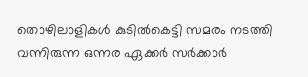തൊഴിലാളികള്‍ കുടില്‍കെട്ടി സമരം നടത്തി വന്നിരുന്ന ഒന്നര ഏക്കര്‍ സര്‍ക്കാര്‍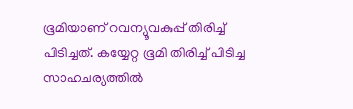ഭൂമിയാണ് റവന്യൂവകുപ്പ് തിരിച്ച് പിടിച്ചത്. കയ്യേറ്റ ഭൂമി തിരിച്ച് പിടിച്ച സാഹചര്യത്തില്‍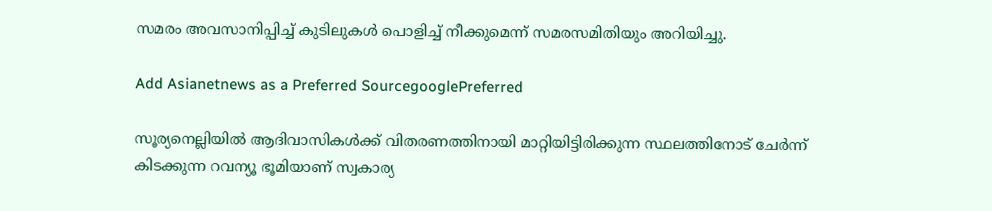സമരം അവസാനിപ്പിച്ച് കുടിലുകള്‍ പൊളിച്ച് നീക്കുമെന്ന് സമരസമിതിയും അറിയിച്ചു.

Add Asianetnews as a Preferred SourcegooglePreferred

സൂര്യനെല്ലിയില്‍ ആദിവാസികള്‍ക്ക് വിതരണത്തിനായി മാറ്റിയിട്ടിരിക്കുന്ന സ്ഥലത്തിനോട് ചേര്‍ന്ന് കിടക്കുന്ന റവന്യൂ ഭൂമിയാണ് സ്വകാര്യ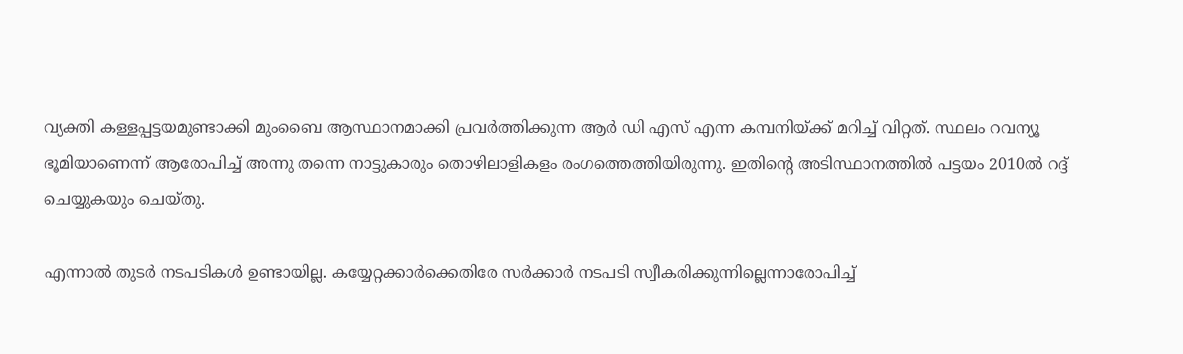വ്യക്തി കള്ളപ്പട്ടയമുണ്ടാക്കി മുംബൈ ആസ്ഥാനമാക്കി പ്രവര്‍ത്തിക്കുന്ന ആര്‍ ഡി എസ് എന്ന കമ്പനിയ്ക്ക് മറിച്ച് വിറ്റത്. സ്ഥലം റവന്യൂ ഭൂമിയാണെന്ന് ആരോപിച്ച് അന്നു തന്നെ നാട്ടുകാരും തൊഴിലാളികളം രംഗത്തെത്തിയിരുന്നു. ഇതിന്റെ അടിസ്ഥാനത്തില്‍ പട്ടയം 2010ല്‍ റദ്ദ് ചെയ്യുകയും ചെയ്തു.

എന്നാല്‍ തുടര്‍ നടപടികള്‍ ഉണ്ടായില്ല. കയ്യേറ്റക്കാര്‍ക്കെതിരേ സര്‍ക്കാര്‍ നടപടി സ്വീകരിക്കുന്നില്ലെന്നാരോപിച്ച്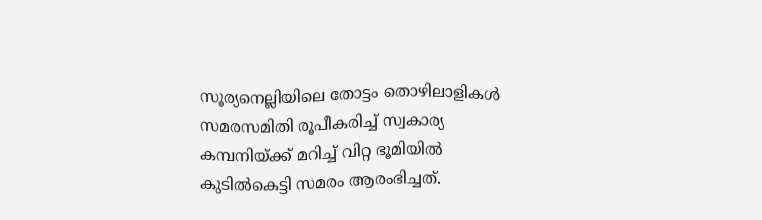സൂര്യനെല്ലിയിലെ തോട്ടം തൊഴിലാളികള്‍ സമരസമിതി രൂപീകരിച്ച് സ്വകാര്യ കമ്പനിയ്ക്ക് മറിച്ച് വിറ്റ ഭൂമിയില്‍ കുടില്‍കെട്ടി സമരം ആരംഭിച്ചത്.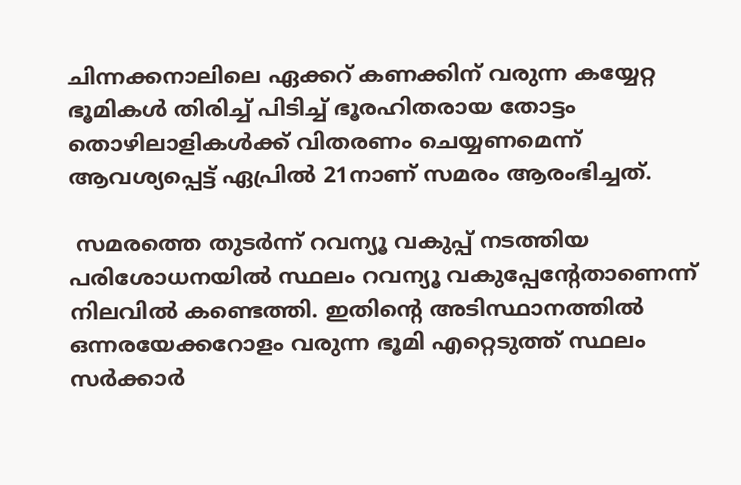ചിന്നക്കനാലിലെ ഏക്കറ് കണക്കിന് വരുന്ന കയ്യേറ്റ ഭൂമികള്‍ തിരിച്ച് പിടിച്ച് ഭൂരഹിതരായ തോട്ടം തൊഴിലാളികള്‍ക്ക് വിതരണം ചെയ്യണമെന്ന് ആവശ്യപ്പെട്ട് ഏപ്രില്‍ 21നാണ് സമരം ആരംഭിച്ചത്.

 സമരത്തെ തുടര്‍ന്ന് റവന്യൂ വകുപ്പ് നടത്തിയ പരിശോധനയില്‍ സ്ഥലം റവന്യൂ വകുപ്പേന്റേതാണെന്ന് നിലവില്‍ കണ്ടെത്തി. ഇതിന്റെ അടിസ്ഥാനത്തില്‍ ഒന്നരയേക്കറോളം വരുന്ന ഭൂമി എറ്റെടുത്ത് സ്ഥലം സര്‍ക്കാര്‍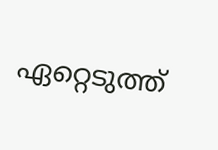ഏറ്റെടുത്ത്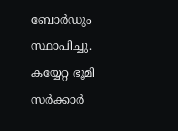ബോര്‍ഡും സ്ഥാപിച്ചു. കയ്യേറ്റ ഭൂമി സര്‍ക്കാര്‍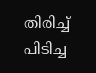തിരിച്ച് പിടിച്ച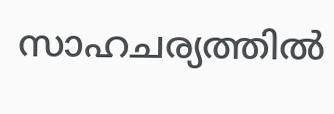സാഹചര്യത്തില്‍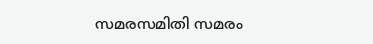സമരസമിതി സമരം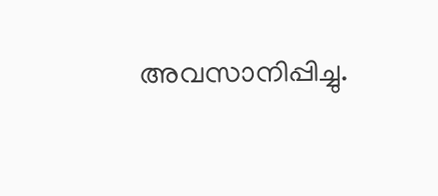അവസാനിപ്പിച്ചു.